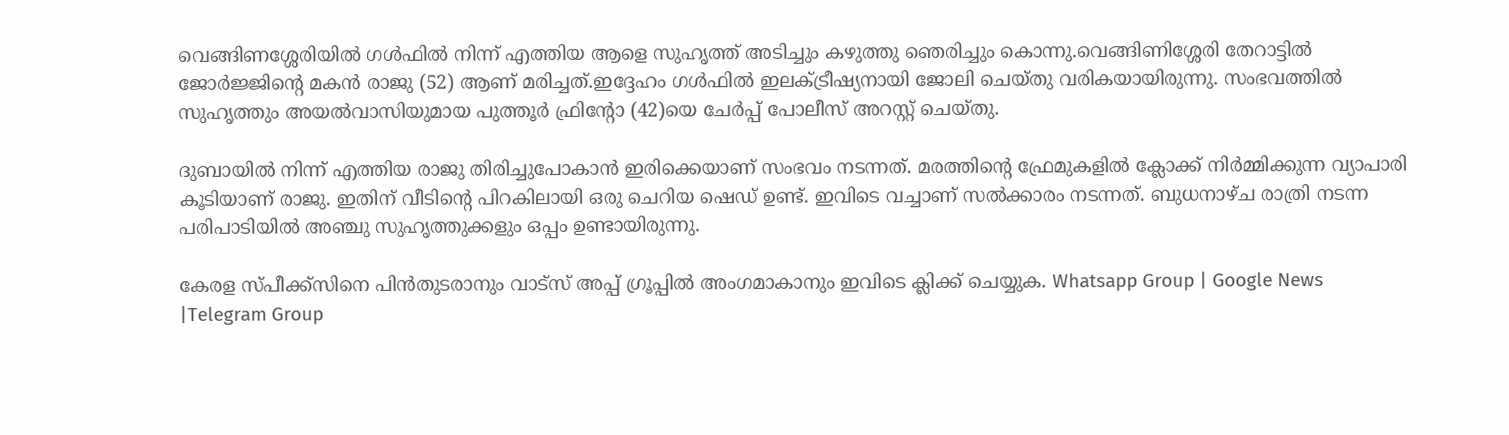വെങ്ങിണശ്ശേരിയില്‍ ഗള്‍ഫില്‍ നിന്ന് എത്തിയ ആളെ സുഹൃത്ത് അടിച്ചും കഴുത്തു ഞെരിച്ചും കൊന്നു.വെങ്ങിണിശ്ശേരി തേറാട്ടില്‍ ജോർജ്ജിന്റെ മകൻ രാജു (52) ആണ് മരിച്ചത്.ഇദ്ദേഹം ഗള്‍ഫില്‍ ഇലക്‌ട്രീഷ്യനായി ജോലി ചെയ്തു വരികയായിരുന്നു. സംഭവത്തില്‍ സുഹൃത്തും അയല്‍വാസിയുമായ പുത്തൂർ ഫ്രിന്റോ (42)യെ ചേർപ്പ് പോലീസ് അറസ്റ്റ് ചെയ്തു.

ദുബായില്‍ നിന്ന് എത്തിയ രാജു തിരിച്ചുപോകാൻ ഇരിക്കെയാണ് സംഭവം നടന്നത്. മരത്തിന്റെ ഫ്രേമുകളില്‍ ക്ലോക്ക് നിർമ്മിക്കുന്ന വ്യാപാരി കൂടിയാണ് രാജു. ഇതിന് വീടിന്റെ പിറകിലായി ഒരു ചെറിയ ഷെഡ് ഉണ്ട്. ഇവിടെ വച്ചാണ് സല്‍ക്കാരം നടന്നത്. ബുധനാഴ്ച രാത്രി നടന്ന പരിപാടിയില്‍ അഞ്ചു സുഹൃത്തുക്കളും ഒപ്പം ഉണ്ടായിരുന്നു.

കേരള സ്പീക്ക്സിനെ പിൻതുടരാനും വാട്സ് അപ്പ് ഗ്രൂപ്പിൽ അംഗമാകാനും ഇവിടെ ക്ലിക്ക് ചെയ്യുക. Whatsapp Group | Google News |Telegram Group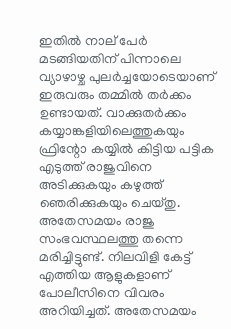ഇതില്‍ നാല് പേർ മടങ്ങിയതിന് പിന്നാലെ വ്യാഴാഴ്ച പുലർച്ചയോടെയാണ് ഇരുവരും തമ്മില്‍ തർക്കം ഉണ്ടായത്. വാക്കുതർക്കം കയ്യാങ്കളിയിലെത്തുകയും ഫ്രിന്റോ കയ്യില്‍ കിട്ടിയ പട്ടിക എടുത്ത് രാജുവിനെ അടിക്കുകയും കഴുത്ത് ഞെരിക്കുകയും ചെയ്തു. അതേസമയം രാജു സംഭവസ്ഥലത്തു തന്നെ മരിച്ചിട്ടുണ്ട്. നിലവിളി കേട്ട് എത്തിയ ആളുകളാണ് പോലീസിനെ വിവരം അറിയിച്ചത്. അതേസമയം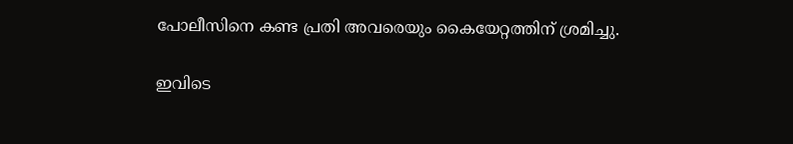പോലീസിനെ കണ്ട പ്രതി അവരെയും കൈയേറ്റത്തിന് ശ്രമിച്ചു.

ഇവിടെ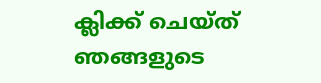ക്ലിക്ക് ചെയ്ത് ഞങ്ങളുടെ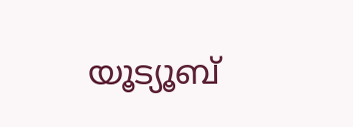യൂട്യൂബ്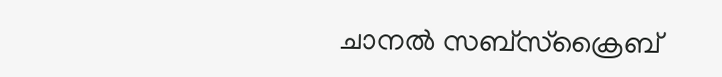ചാനൽ സബ്സ്ക്രൈബ്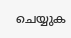ചെയ്യുക